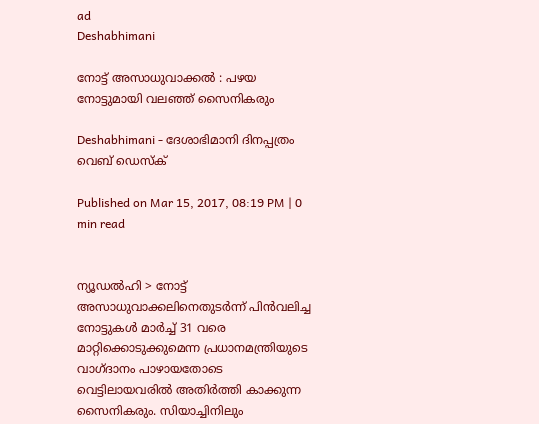ad
Deshabhimani

നോട്ട് അസാധുവാക്കല്‍ : പഴയ നോട്ടുമായി വലഞ്ഞ് സൈനികരും

Deshabhimani - ദേശാഭിമാനി ദിനപ്പത്രം
വെബ് ഡെസ്ക്

Published on Mar 15, 2017, 08:19 PM | 0 min read


ന്യൂഡല്‍ഹി > നോട്ട് അസാധുവാക്കലിനെതുടര്‍ന്ന് പിന്‍വലിച്ച നോട്ടുകള്‍ മാര്‍ച്ച് 31 വരെ മാറ്റിക്കൊടുക്കുമെന്ന പ്രധാനമന്ത്രിയുടെ വാഗ്ദാനം പാഴായതോടെ വെട്ടിലായവരില്‍ അതിര്‍ത്തി കാക്കുന്ന സൈനികരും. സിയാച്ചിനിലും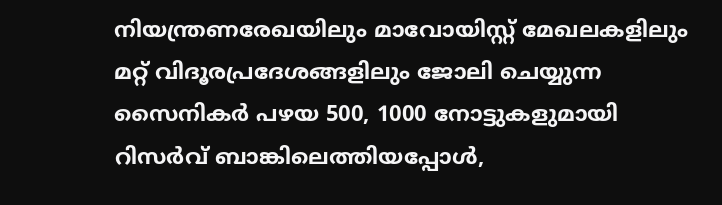നിയന്ത്രണരേഖയിലും മാവോയിസ്റ്റ് മേഖലകളിലും മറ്റ് വിദൂരപ്രദേശങ്ങളിലും ജോലി ചെയ്യുന്ന സൈനികര്‍ പഴയ 500, 1000 നോട്ടുകളുമായി റിസര്‍വ് ബാങ്കിലെത്തിയപ്പോള്‍,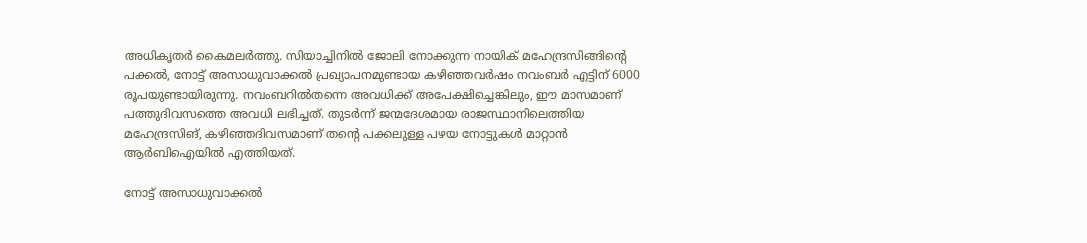അധികൃതര്‍ കൈമലര്‍ത്തു. സിയാച്ചിനില്‍ ജോലി നോക്കുന്ന നായിക് മഹേന്ദ്രസിങ്ങിന്റെ പക്കല്‍, നോട്ട് അസാധുവാക്കല്‍ പ്രഖ്യാപനമുണ്ടായ കഴിഞ്ഞവര്‍ഷം നവംബര്‍ എട്ടിന് 6000 രൂപയുണ്ടായിരുന്നു. നവംബറില്‍തന്നെ അവധിക്ക് അപേക്ഷിച്ചെങ്കിലും, ഈ മാസമാണ് പത്തുദിവസത്തെ അവധി ലഭിച്ചത്. തുടര്‍ന്ന് ജന്മദേശമായ രാജസ്ഥാനിലെത്തിയ മഹേന്ദ്രസിങ്, കഴിഞ്ഞദിവസമാണ് തന്റെ പക്കലുള്ള പഴയ നോട്ടുകള്‍ മാറ്റാന്‍ ആര്‍ബിഐയില്‍ എത്തിയത്.

നോട്ട് അസാധുവാക്കല്‍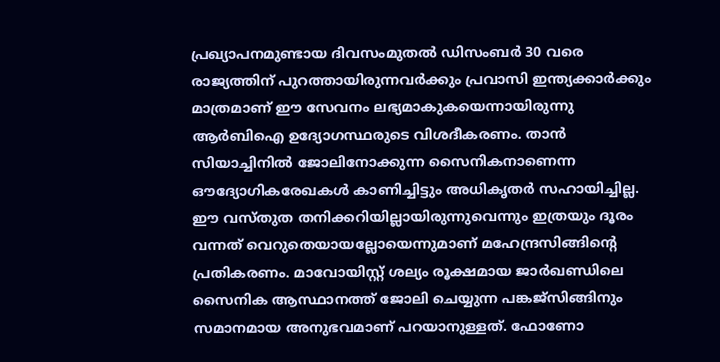പ്രഖ്യാപനമുണ്ടായ ദിവസംമുതല്‍ ഡിസംബര്‍ 30 വരെ രാജ്യത്തിന് പുറത്തായിരുന്നവര്‍ക്കും പ്രവാസി ഇന്ത്യക്കാര്‍ക്കും മാത്രമാണ് ഈ സേവനം ലഭ്യമാകുകയെന്നായിരുന്നു ആര്‍ബിഐ ഉദ്യോഗസ്ഥരുടെ വിശദീകരണം. താന്‍ സിയാച്ചിനില്‍ ജോലിനോക്കുന്ന സൈനികനാണെന്ന ഔദ്യോഗികരേഖകള്‍ കാണിച്ചിട്ടും അധികൃതര്‍ സഹായിച്ചില്ല. ഈ വസ്തുത തനിക്കറിയില്ലായിരുന്നുവെന്നും ഇത്രയും ദൂരം വന്നത് വെറുതെയായല്ലോയെന്നുമാണ് മഹേന്ദ്രസിങ്ങിന്റെ പ്രതികരണം. മാവോയിസ്റ്റ് ശല്യം രൂക്ഷമായ ജാര്‍ഖണ്ഡിലെ സൈനിക ആസ്ഥാനത്ത് ജോലി ചെയ്യുന്ന പങ്കജ്സിങ്ങിനും സമാനമായ അനുഭവമാണ് പറയാനുള്ളത്. ഫോണോ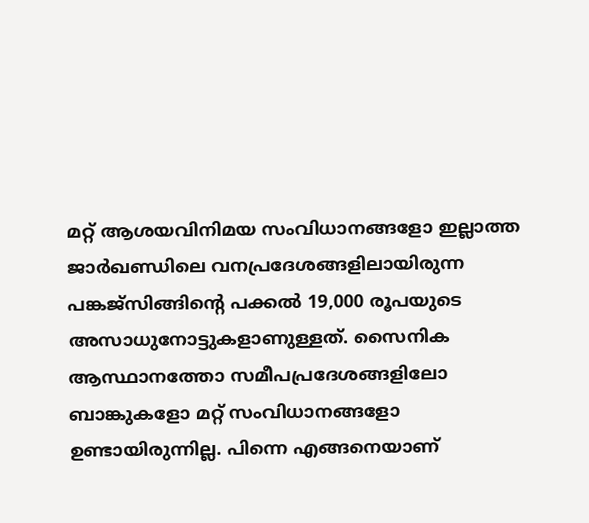മറ്റ് ആശയവിനിമയ സംവിധാനങ്ങളോ ഇല്ലാത്ത ജാര്‍ഖണ്ഡിലെ വനപ്രദേശങ്ങളിലായിരുന്ന പങ്കജ്സിങ്ങിന്റെ പക്കല്‍ 19,000 രൂപയുടെ അസാധുനോട്ടുകളാണുള്ളത്. സൈനിക ആസ്ഥാനത്തോ സമീപപ്രദേശങ്ങളിലോ ബാങ്കുകളോ മറ്റ് സംവിധാനങ്ങളോ ഉണ്ടായിരുന്നില്ല. പിന്നെ എങ്ങനെയാണ്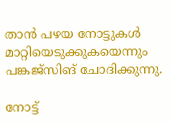താന്‍ പഴയ നോട്ടുകള്‍ മാറ്റിയെടുക്കുകയെന്നും പങ്കജ്സിങ് ചോദിക്കുന്നു.

നോട്ട്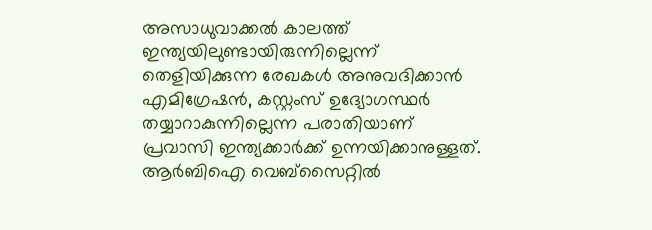അസാധുവാക്കല്‍ കാലത്ത് ഇന്ത്യയിലുണ്ടായിരുന്നില്ലെന്ന് തെളിയിക്കുന്ന രേഖകള്‍ അനുവദിക്കാന്‍ എമിഗ്രേഷന്‍, കസ്റ്റംസ് ഉദ്യോഗസ്ഥര്‍ തയ്യാറാകുന്നില്ലെന്ന പരാതിയാണ് പ്രവാസി ഇന്ത്യക്കാര്‍ക്ക് ഉന്നയിക്കാനുള്ളത്. ആര്‍ബിഐ വെബ്സൈറ്റില്‍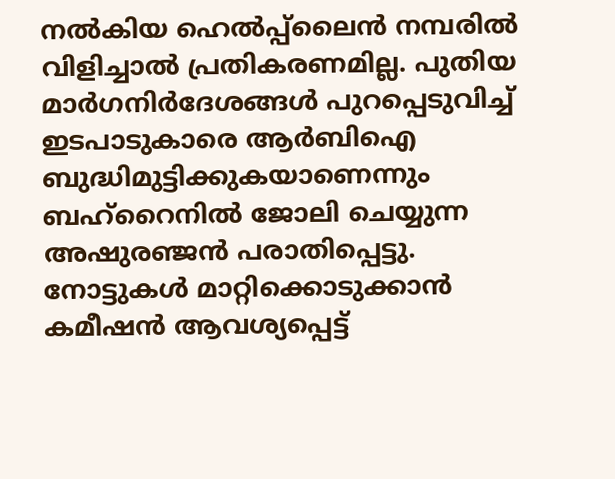നല്‍കിയ ഹെല്‍പ്പ്ലൈന്‍ നമ്പരില്‍ വിളിച്ചാല്‍ പ്രതികരണമില്ല. പുതിയ മാര്‍ഗനിര്‍ദേശങ്ങള്‍ പുറപ്പെടുവിച്ച് ഇടപാടുകാരെ ആര്‍ബിഐ ബുദ്ധിമുട്ടിക്കുകയാണെന്നും ബഹ്റൈനില്‍ ജോലി ചെയ്യുന്ന അഷുരഞ്ജന്‍ പരാതിപ്പെട്ടു. നോട്ടുകള്‍ മാറ്റിക്കൊടുക്കാന്‍ കമീഷന്‍ ആവശ്യപ്പെട്ട്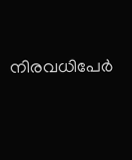നിരവധിപേര്‍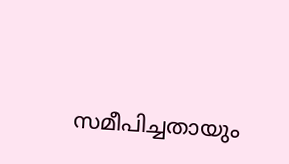സമീപിച്ചതായും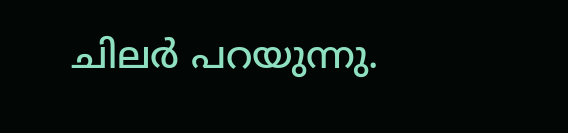ചിലര്‍ പറയുന്നു.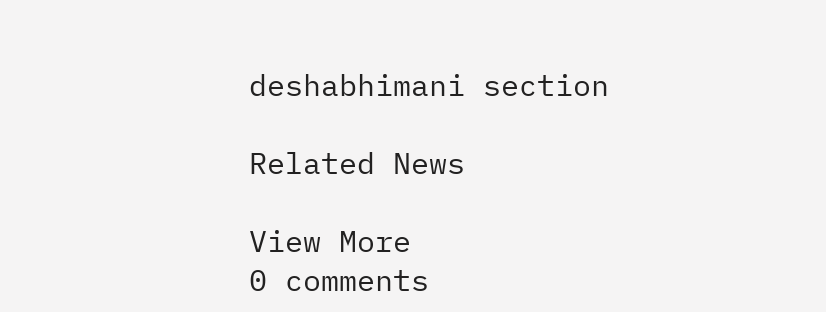deshabhimani section

Related News

View More
0 comments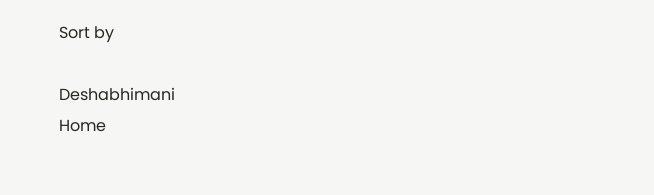Sort by

Deshabhimani
Home